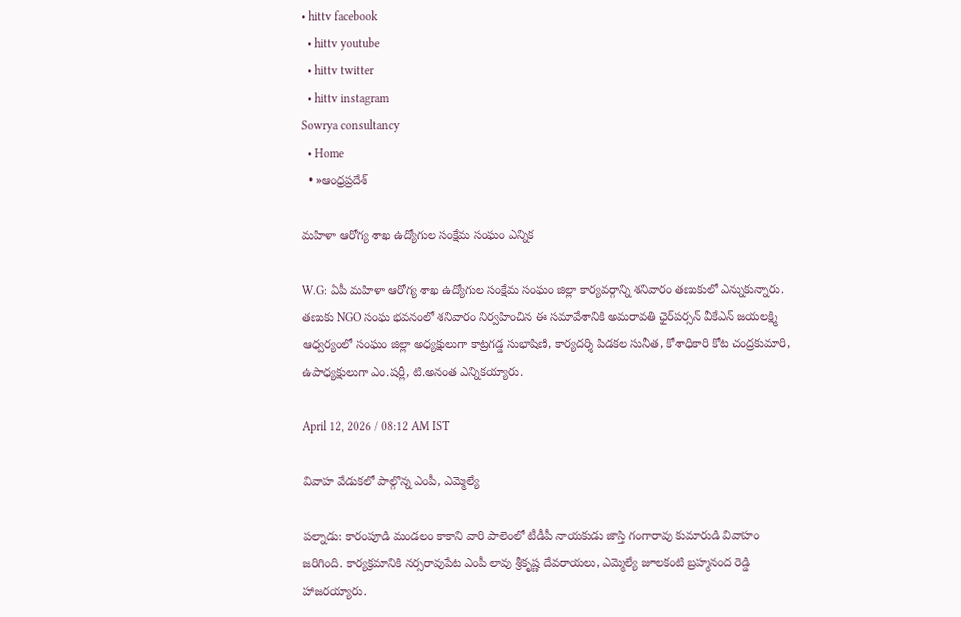• hittv facebook
  • hittv youtube
  • hittv twitter
  • hittv instagram
Sowrya consultancy
  • Home
  • »ఆంధ్రప్రదేశ్

మహిళా ఆరోగ్య శాఖ ఉద్యోగుల సంక్షేమ సంఘం ఎన్నిక

W.G: ఏపీ మహిళా ఆరోగ్య శాఖ ఉద్యోగుల సంక్షేమ సంఘం జిల్లా కార్యవర్గాన్ని శనివారం తణుకులో ఎన్నుకున్నారు. తణుకు NGO సంఘ భవనంలో శనివారం నిర్వహించిన ఈ సమావేశానికి అమరావతి ఛైర్‌పర్సన్ వీకేఎన్ జయలక్ష్మి ఆధ్వర్యంలో సంఘం జిల్లా అధ్యక్షులుగా కాట్రగడ్డ సుభాషిణి, కార్యదర్శి పిడకల సునీత, కోశాధికారి కోట చంద్రకుమారి, ఉపాధ్యక్షులుగా ఎం.షర్లీ, టి.అనంత ఎన్నికయ్యారు.

April 12, 2026 / 08:12 AM IST

వివాహ వేడుకలో పాల్గొన్న ఎంపీ, ఎమ్మెల్యే

పల్నాడు: కారంపూడి మండలం కాకాని వారి పాలెంలో టీడీపీ నాయకుడు జాస్తి గంగారావు కుమారుడి వివాహం జరిగింది. కార్యక్రమానికి నర్సరావుపేట ఎంపీ లావు శ్రీకృష్ణ దేవరాయలు, ఎమ్మెల్యే జూలకంటి బ్రహ్మనంద రెడ్డి హాజరయ్యారు.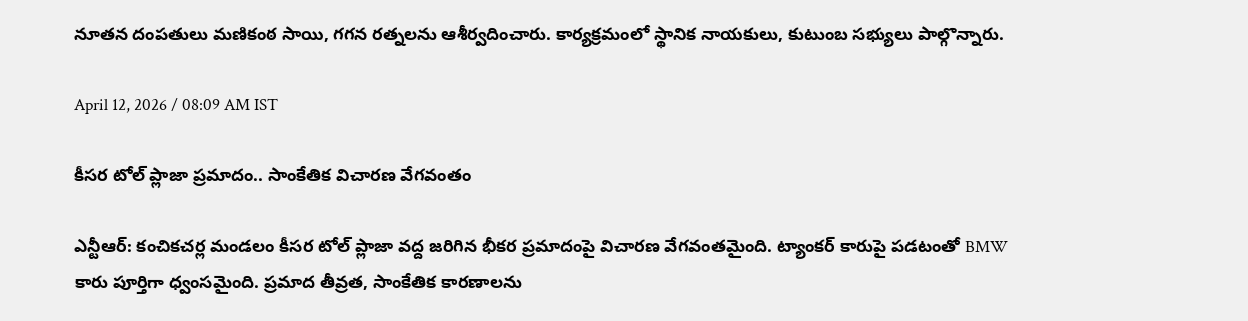నూతన దంపతులు మణికంఠ సాయి, గగన రత్నలను ఆశీర్వదించారు. కార్యక్రమంలో స్థానిక నాయకులు, కుటుంబ సభ్యులు పాల్గొన్నారు.

April 12, 2026 / 08:09 AM IST

కీసర టోల్ ప్లాజా ప్రమాదం.. సాంకేతిక విచారణ వేగవంతం

ఎన్టీఆర్: కంచికచర్ల మండలం కీసర టోల్ ప్లాజా వద్ద జరిగిన భీకర ప్రమాదంపై విచారణ వేగవంతమైంది. ట్యాంకర్ కారుపై పడటంతో BMW కారు పూర్తిగా ధ్వంసమైంది. ప్రమాద తీవ్రత, సాంకేతిక కారణాలను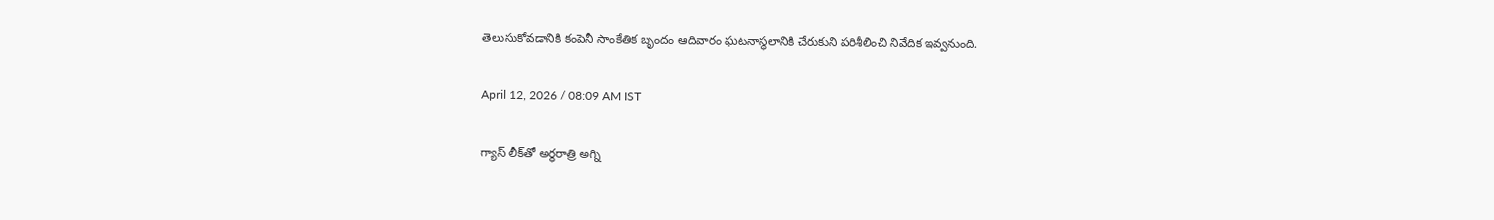తెలుసుకోవడానికి కంపెనీ సాంకేతిక బృందం ఆదివారం ఘటనాస్థలానికి చేరుకుని పరిశీలించి నివేదిక ఇవ్వనుంది.

April 12, 2026 / 08:09 AM IST

గ్యాస్ లీక్‌తో అర్ధరాత్రి అగ్ని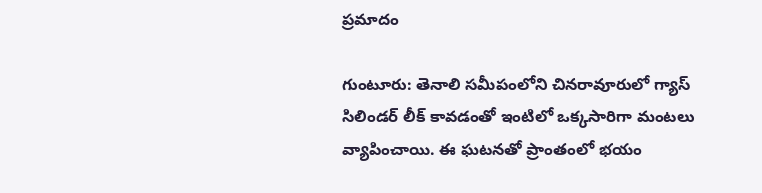ప్రమాదం

గుంటూరు: తెనాలి సమీపంలోని చినరావూరులో గ్యాస్ సిలిండర్ లీక్ కావడంతో ఇంటిలో ఒక్కసారిగా మంటలు వ్యాపించాయి. ఈ ఘటనతో ప్రాంతంలో భయం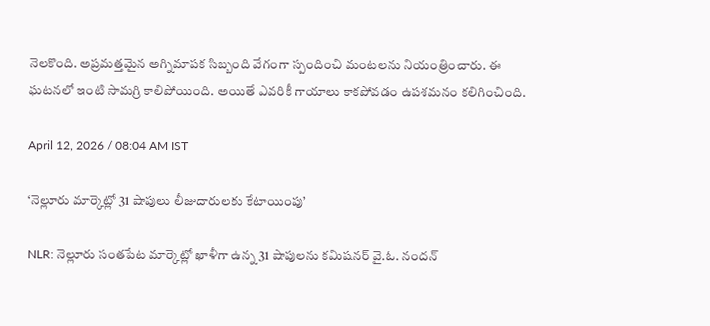నెలకొంది. అప్రమత్తమైన అగ్నిమాపక సిబ్బంది వేగంగా స్పందించి మంటలను నియంత్రించారు. ఈ ఘటనలో ఇంటి సామగ్రి కాలిపోయింది. అయితే ఎవరికీ గాయాలు కాకపోవడం ఉపశమనం కలిగించింది.

April 12, 2026 / 08:04 AM IST

‘నెల్లూరు మార్కెట్లో 31 షాపులు లీజుదారులకు కేటాయింపు’

NLR: నెల్లూరు సంతపేట మార్కెట్లో ఖాళీగా ఉన్న 31 షాపులను కమిషనర్ వై.ఓ. నందన్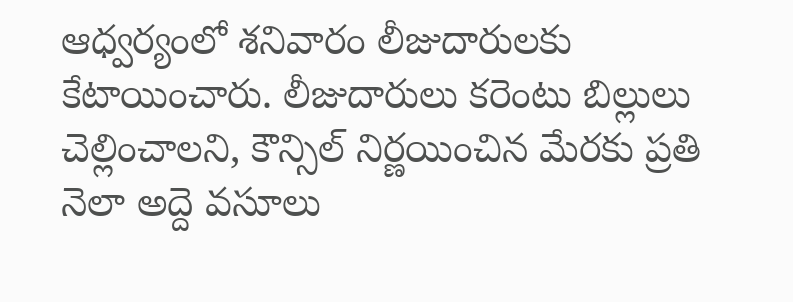ఆధ్వర్యంలో శనివారం లీజుదారులకు కేటాయించారు. లీజుదారులు కరెంటు బిల్లులు చెల్లించాలని, కౌన్సిల్ నిర్ణయించిన మేరకు ప్రతి నెలా అద్దె వసూలు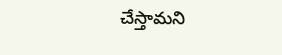చేస్తామని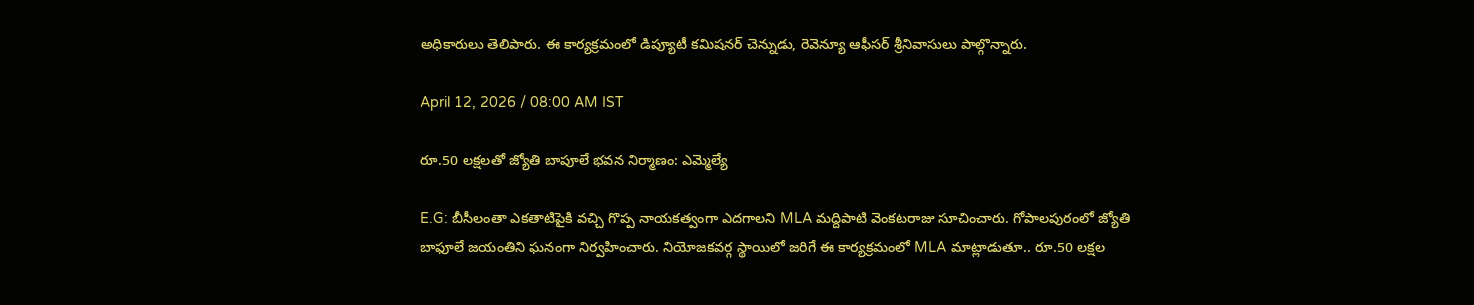అధికారులు తెలిపారు. ఈ కార్యక్రమంలో డిప్యూటీ కమిషనర్ చెన్నుడు, రెవెన్యూ ఆఫీసర్ శ్రీనివాసులు పాల్గొన్నారు.

April 12, 2026 / 08:00 AM IST

రూ.50 లక్షలతో జ్యోతి బాపూలే భవన నిర్మాణం: ఎమ్మెల్యే

E.G: బీసీలంతా ఎకతాటిపైకి వచ్చి గొప్ప నాయకత్వంగా ఎదగాలని MLA మద్దిపాటి వెంకటరాజు సూచించారు. గోపాలపురంలో జ్యోతి బాఫూలే జయంతిని ఘనంగా నిర్వహించారు. నియోజకవర్గ స్థాయిలో జరిగే ఈ కార్యక్రమంలో MLA మాట్లాడుతూ.. రూ.50 లక్షల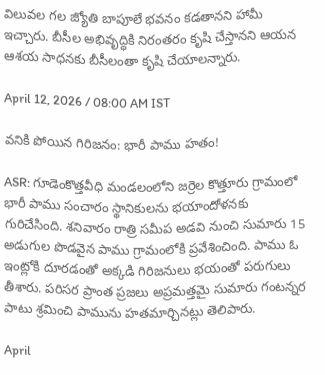విలువల గల జ్యోతి బాపూలే భవనం కడతానని హామీ ఇచ్చారు. బీసీల అభివృద్ధికి నిరంతరం కృషి చేస్తానని ఆయన ఆశయ సాధనకు బీసీలంతా కృషి చేయాలన్నారు.

April 12, 2026 / 08:00 AM IST

వనికి పోయిన గిరిజనం: భారీ పాము హతం!

ASR: గూడెంకొత్తవీధి మండలంలోని జర్రెల కొత్తూరు గ్రామంలో భారీ పాము సంచారం స్థానికులను భయాందోళనకు గురిచేసింది. శనివారం రాత్రి సమీప అడవి నుంచి సుమారు 15 అడుగుల పొడవైన పాము గ్రామంలోకి ప్రవేశించింది. పాము ఓ ఇంట్లోకి దూరడంతో అక్కడి గిరిజనులు భయంతో పరుగులు తీశారు. పరిసర ప్రాంత ప్రజలు అప్రమత్తమై సుమారు గంటన్నర పాటు శ్రమించి పామును హతమార్చినట్లు తెలిపారు.

April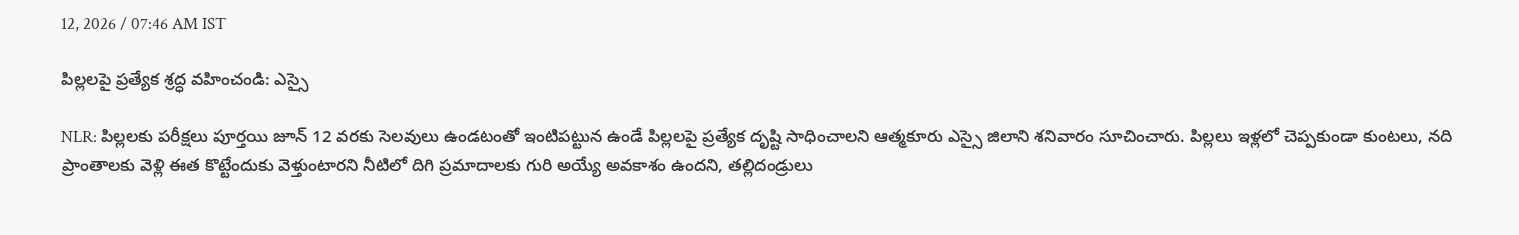12, 2026 / 07:46 AM IST

పిల్లలపై ప్రత్యేక శ్రద్ధ వహించండి: ఎస్సై

NLR: పిల్లలకు పరీక్షలు పూర్తయి జూన్ 12 వరకు సెలవులు ఉండటంతో ఇంటిపట్టున ఉండే పిల్లలపై ప్రత్యేక దృష్టి సాధించాలని ఆత్మకూరు ఎస్సై జిలాని శనివారం సూచించారు. పిల్లలు ఇళ్లలో చెప్పకుండా కుంటలు, నది ప్రాంతాలకు వెళ్లి ఈత కొట్టేందుకు వెళ్తుంటారని నీటిలో దిగి ప్రమాదాలకు గురి అయ్యే అవకాశం ఉందని, తల్లిదండ్రులు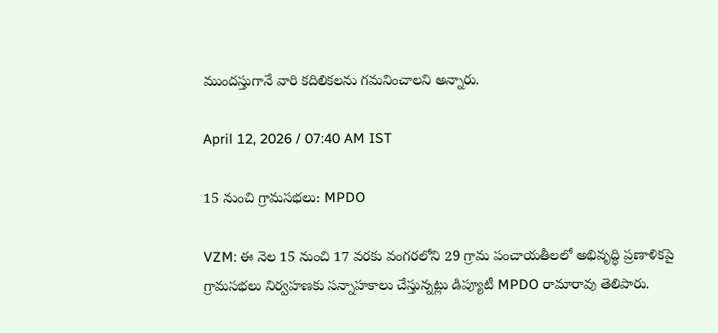ముందస్తుగానే వారి కదిలికలను గమనించాలని అన్నారు.

April 12, 2026 / 07:40 AM IST

15 నుంచి గ్రామసభలు: MPDO

VZM: ఈ నెల 15 నుంచి 17 వరకు వంగరలోని 29 గ్రామ పంచాయతీలలో అభివృద్ధి ప్రణాళికపై గ్రామసభలు నిర్వహణకు సన్నాహకాలు చేస్తున్నట్లు డిప్యూటీ MPDO రామారావు తెలిపారు.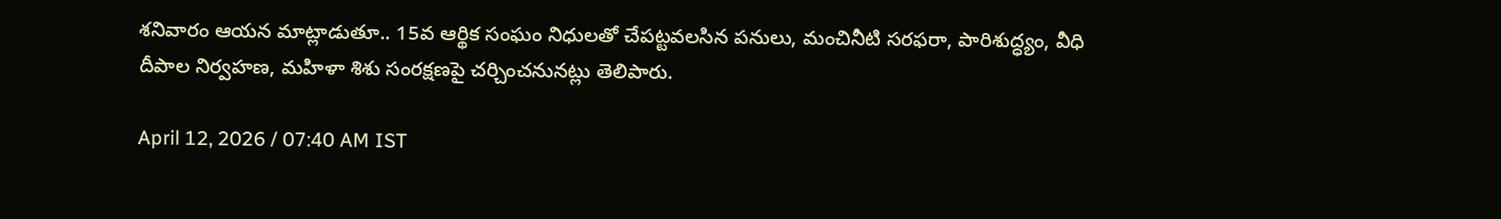శనివారం ఆయన మాట్లాడుతూ.. 15వ ఆర్థిక సంఘం నిధులతో చేపట్టవలసిన పనులు, మంచినీటి సరఫరా, పారిశుద్ధ్యం, వీధి దీపాల నిర్వహణ, మహిళా శిశు సంరక్షణపై చర్చించనునట్లు తెలిపారు.

April 12, 2026 / 07:40 AM IST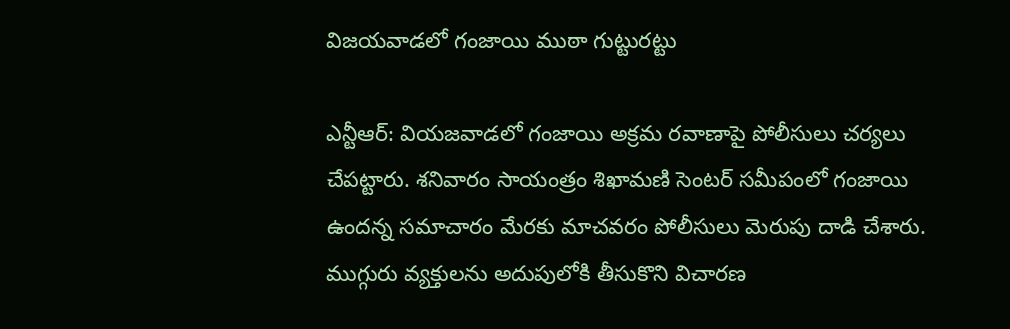విజయవాడలో గంజాయి ముఠా గుట్టురట్టు

ఎన్టీఆర్: వియజవాడలో గంజాయి అక్రమ రవాణాపై పోలీసులు చర్యలు చేపట్టారు. శనివారం సాయంత్రం శిఖామణి సెంటర్ సమీపంలో గంజాయి ఉందన్న సమాచారం మేరకు మాచవరం పోలీసులు మెరుపు దాడి చేశారు. ముగ్గురు వ్యక్తులను అదుపులోకి తీసుకొని విచారణ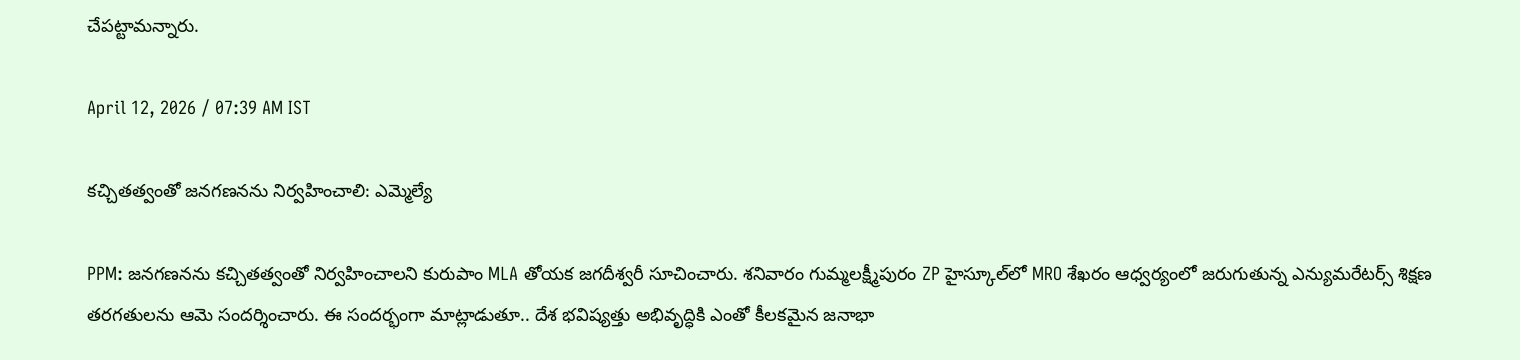చేపట్టామన్నారు.

April 12, 2026 / 07:39 AM IST

కచ్చితత్వంతో జనగణనను నిర్వహించాలి: ఎమ్మెల్యే

PPM: జనగణనను కచ్చితత్వంతో నిర్వహించాలని కురుపాం MLA తోయక జగదీశ్వరీ సూచించారు. శనివారం గుమ్మలక్ష్మీపురం ZP హైస్కూల్‌లో MRO శేఖరం ఆధ్వర్యంలో జరుగుతున్న ఎన్యుమరేటర్స్‌ శిక్షణ తరగతులను ఆమె సందర్శించారు. ఈ సందర్భంగా మాట్లాడుతూ.. దేశ భవిష్యత్తు అభివృద్ధికి ఎంతో కీలకమైన జనాభా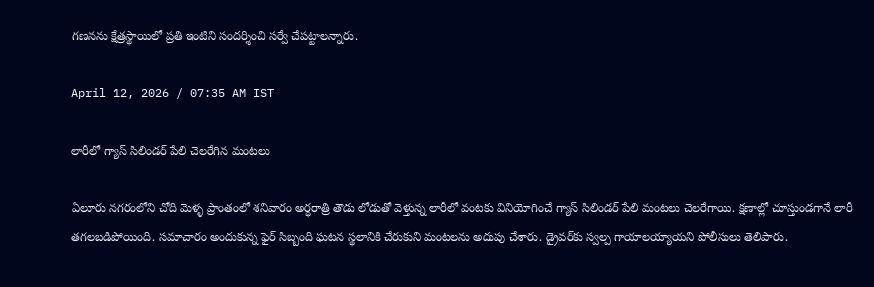గణనను క్షేత్రస్థాయిలో ప్రతి ఇంటిని సందర్శించి సర్వే చేపట్టాలన్నారు.

April 12, 2026 / 07:35 AM IST

లారీలో గ్యాస్ సిలిండర్ పేలి చెలరేగిన మంటలు

ఏలూరు నగరంలోని చోది మెళ్ళ ప్రాంతంలో శనివారం అర్ధరాత్రి తౌడు లోడుతో వెళ్తున్న లారీలో వంటకు వినియోగించే గ్యాస్ సిలిండర్ పేలి మంటలు చెలరేగాయి. క్షణాల్లో చూస్తుండగానే లారీ తగలబడిపోయింది. సమాచారం అందుకున్న ఫైర్ సిబ్బంది ఘటన స్థలానికి చేరుకుని మంటలను అదుపు చేశారు. డ్రైవర్‌కు స్వల్ప గాయాలయ్యాయని పోలీసులు తెలిపారు.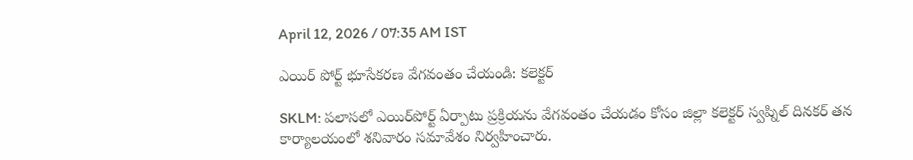April 12, 2026 / 07:35 AM IST

ఎయిర్‌ పోర్ట్ భూసేకరణ వేగవంతం చేయండి: కలెక్టర్

SKLM: పలాసలో ఎయిర్‌పోర్ట్ ఏర్పాటు ప్రక్రియను వేగవంతం చేయడం కోసం జిల్లా కలెక్టర్ స్వప్నిల్ దినకర్ తన కార్యాలయంలో శనివారం సమావేశం నిర్వహించారు.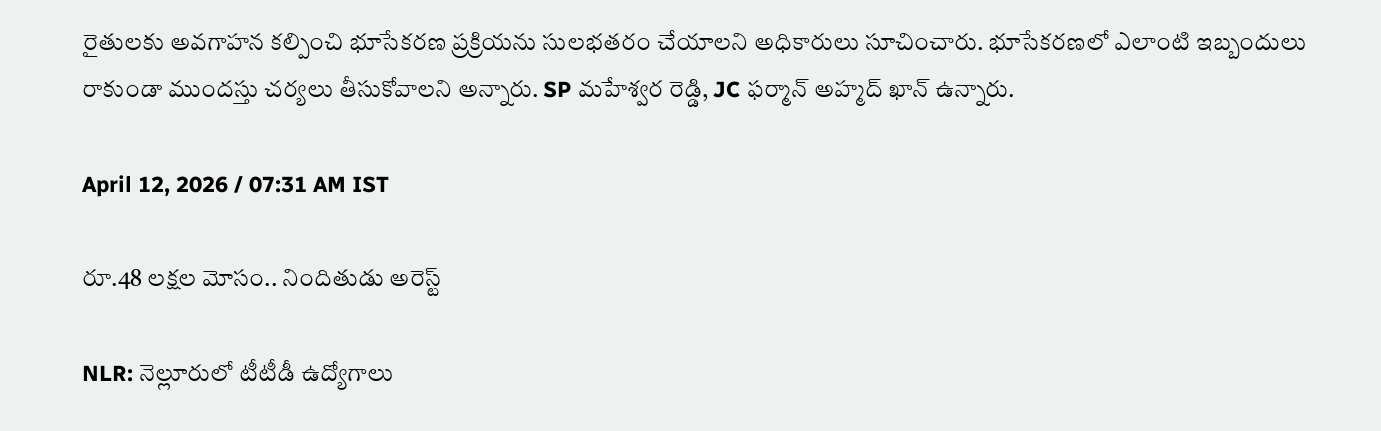రైతులకు అవగాహన కల్పించి భూసేకరణ ప్రక్రియను సులభతరం చేయాలని అధికారులు సూచించారు. భూసేకరణలో ఎలాంటి ఇబ్బందులు రాకుండా ముందస్తు చర్యలు తీసుకోవాలని అన్నారు. SP మహేశ్వర రెడ్డి, JC ఫర్మాన్ అహ్మద్ ఖాన్ ఉన్నారు.

April 12, 2026 / 07:31 AM IST

రూ.48 లక్షల మోసం.. నిందితుడు అరెస్ట్

NLR: నెల్లూరులో టీటీడీ ఉద్యోగాలు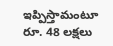ఇప్పిస్తామంటూ రూ. 48 లక్షలు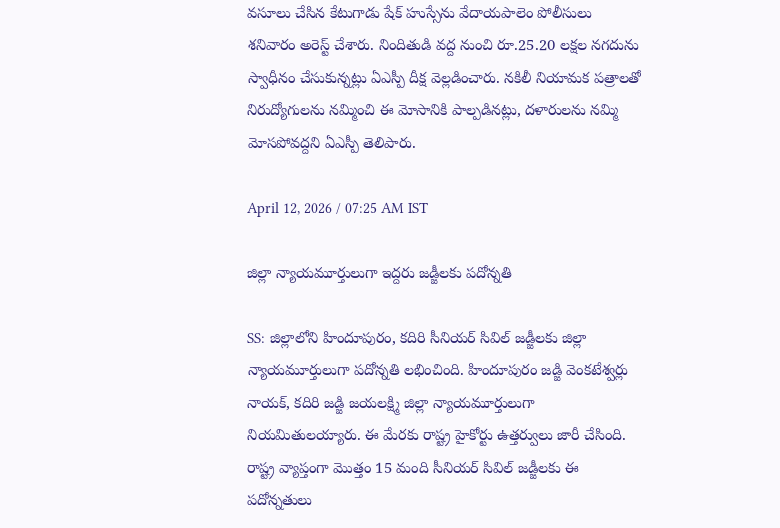వసూలు చేసిన కేటుగాడు షేక్ హుస్సేను వేదాయపాలెం పోలీసులు శనివారం అరెస్ట్ చేశారు. నిందితుడి వద్ద నుంచి రూ.25.20 లక్షల నగదును స్వాధీనం చేసుకున్నట్లు ఏఎస్పీ దీక్ష వెల్లడించారు. నకిలీ నియామక పత్రాలతో నిరుద్యోగులను నమ్మించి ఈ మోసానికి పాల్పడినట్లు, దళారులను నమ్మి మోసపోవద్దని ఏఎస్పీ తెలిపారు.

April 12, 2026 / 07:25 AM IST

జిల్లా న్యాయమూర్తులుగా ఇద్దరు జడ్జీలకు పదోన్నతి

SS: జిల్లాలోని హిందూపురం, కదిరి సీనియర్ సివిల్ జడ్జీలకు జిల్లా న్యాయమూర్తులుగా పదోన్నతి లభించింది. హిందూపురం జడ్జి వెంకటేశ్వర్లు నాయక్, కదిరి జడ్జి జయలక్ష్మి జిల్లా న్యాయమూర్తులుగా నియమితులయ్యారు. ఈ మేరకు రాష్ట్ర హైకోర్టు ఉత్తర్వులు జారీ చేసింది. రాష్ట్ర వ్యాప్తంగా మొత్తం 15 మంది సీనియర్ సివిల్ జడ్జీలకు ఈ పదోన్నతులు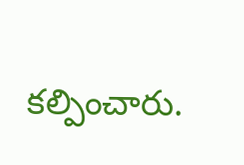కల్పించారు.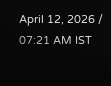April 12, 2026 / 07:21 AM IST